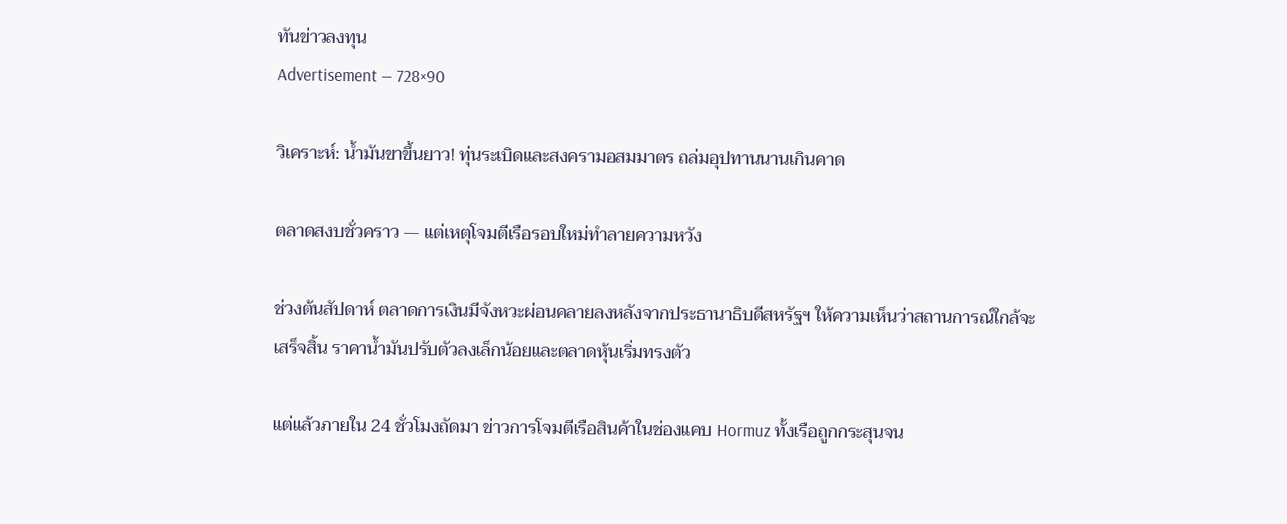ทันข่าวลงทุน
Advertisement — 728×90

วิเคราะห์: น้ำมันขาขึ้นยาว! ทุ่นระเบิดและสงครามอสมมาตร ถล่มอุปทานนานเกินคาด

ตลาดสงบชั่วคราว — แต่เหตุโจมตีเรือรอบใหม่ทำลายความหวัง

ช่วงต้นสัปดาห์ ตลาดการเงินมีจังหวะผ่อนคลายลงหลังจากประธานาธิบดีสหรัฐฯ ให้ความเห็นว่าสถานการณ์ใกล้จะเสร็จสิ้น ราคาน้ำมันปรับตัวลงเล็กน้อยและตลาดหุ้นเริ่มทรงตัว

แต่แล้วภายใน 24 ชั่วโมงถัดมา ข่าวการโจมตีเรือสินค้าในช่องแคบ Hormuz ทั้งเรือถูกกระสุนจน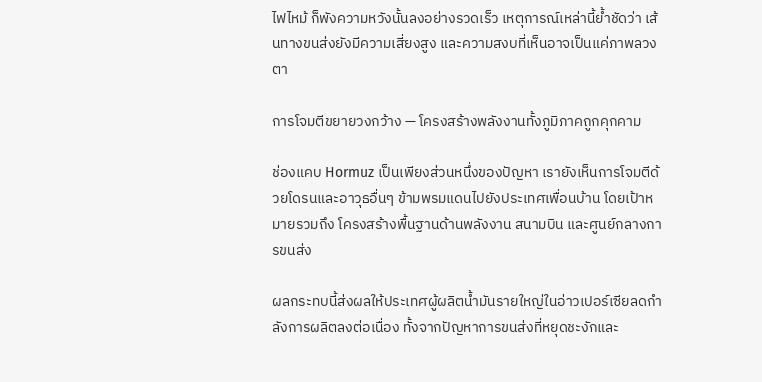ไฟไหม้ ก็พังความหวังนั้นลงอย่างรวดเร็ว เหตุการณ์เหล่านี้ย้ำชัดว่า เส้นทางขนส่งยังมีความเสี่ยงสูง และความสงบที่เห็นอาจเป็นแค่ภาพลวงตา

การโจมตีขยายวงกว้าง — โครงสร้างพลังงานทั้งภูมิภาคถูกคุกคาม

ช่องแคบ Hormuz เป็นเพียงส่วนหนึ่งของปัญหา เรายังเห็นการโจมตีด้วยโดรนและอาวุธอื่นๆ ข้ามพรมแดนไปยังประเทศเพื่อนบ้าน โดยเป้าหมายรวมถึง โครงสร้างพื้นฐานด้านพลังงาน สนามบิน และศูนย์กลางการขนส่ง

ผลกระทบนี้ส่งผลให้ประเทศผู้ผลิตน้ำมันรายใหญ่ในอ่าวเปอร์เซียลดกำลังการผลิตลงต่อเนื่อง ทั้งจากปัญหาการขนส่งที่หยุดชะงักและ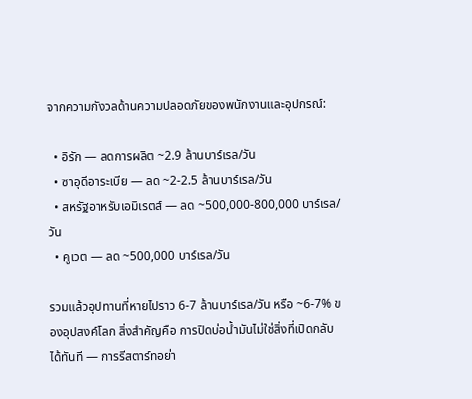จากความกังวลด้านความปลอดภัยของพนักงานและอุปกรณ์:

  • อิรัก — ลดการผลิต ~2.9 ล้านบาร์เรล/วัน
  • ซาอุดีอาระเบีย — ลด ~2-2.5 ล้านบาร์เรล/วัน
  • สหรัฐอาหรับเอมิเรตส์ — ลด ~500,000-800,000 บาร์เรล/วัน
  • คูเวต — ลด ~500,000 บาร์เรล/วัน

รวมแล้วอุปทานที่หายไปราว 6-7 ล้านบาร์เรล/วัน หรือ ~6-7% ของอุปสงค์โลก สิ่งสำคัญคือ การปิดบ่อน้ำมันไม่ใช่สิ่งที่เปิดกลับได้ทันที — การรีสตาร์ทอย่า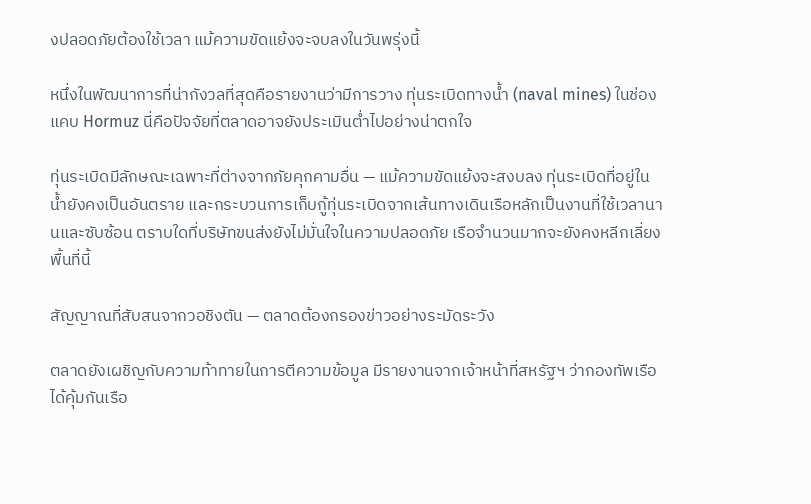งปลอดภัยต้องใช้เวลา แม้ความขัดแย้งจะจบลงในวันพรุ่งนี้

หนึ่งในพัฒนาการที่น่ากังวลที่สุดคือรายงานว่ามีการวาง ทุ่นระเบิดทางน้ำ (naval mines) ในช่องแคบ Hormuz นี่คือปัจจัยที่ตลาดอาจยังประเมินต่ำไปอย่างน่าตกใจ

ทุ่นระเบิดมีลักษณะเฉพาะที่ต่างจากภัยคุกคามอื่น — แม้ความขัดแย้งจะสงบลง ทุ่นระเบิดที่อยู่ในน้ำยังคงเป็นอันตราย และกระบวนการเก็บกู้ทุ่นระเบิดจากเส้นทางเดินเรือหลักเป็นงานที่ใช้เวลานานและซับซ้อน ตราบใดที่บริษัทขนส่งยังไม่มั่นใจในความปลอดภัย เรือจำนวนมากจะยังคงหลีกเลี่ยงพื้นที่นี้

สัญญาณที่สับสนจากวอชิงตัน — ตลาดต้องกรองข่าวอย่างระมัดระวัง

ตลาดยังเผชิญกับความท้าทายในการตีความข้อมูล มีรายงานจากเจ้าหน้าที่สหรัฐฯ ว่ากองทัพเรือได้คุ้มกันเรือ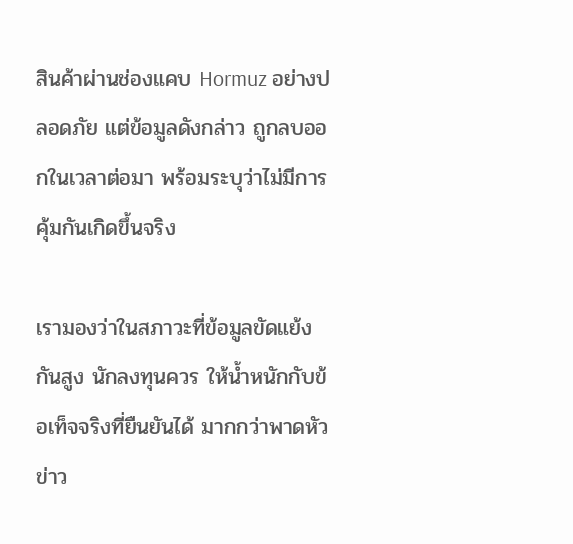สินค้าผ่านช่องแคบ Hormuz อย่างปลอดภัย แต่ข้อมูลดังกล่าว ถูกลบออกในเวลาต่อมา พร้อมระบุว่าไม่มีการคุ้มกันเกิดขึ้นจริง

เรามองว่าในสภาวะที่ข้อมูลขัดแย้งกันสูง นักลงทุนควร ให้น้ำหนักกับข้อเท็จจริงที่ยืนยันได้ มากกว่าพาดหัวข่าว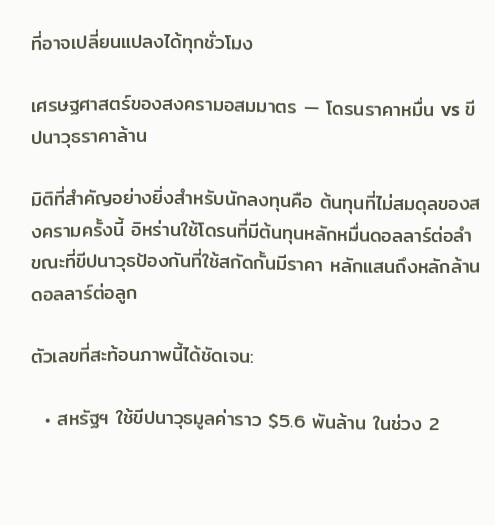ที่อาจเปลี่ยนแปลงได้ทุกชั่วโมง

เศรษฐศาสตร์ของสงครามอสมมาตร — โดรนราคาหมื่น vs ขีปนาวุธราคาล้าน

มิติที่สำคัญอย่างยิ่งสำหรับนักลงทุนคือ ต้นทุนที่ไม่สมดุลของสงครามครั้งนี้ อิหร่านใช้โดรนที่มีต้นทุนหลักหมื่นดอลลาร์ต่อลำ ขณะที่ขีปนาวุธป้องกันที่ใช้สกัดกั้นมีราคา หลักแสนถึงหลักล้านดอลลาร์ต่อลูก

ตัวเลขที่สะท้อนภาพนี้ได้ชัดเจน:

  • สหรัฐฯ ใช้ขีปนาวุธมูลค่าราว $5.6 พันล้าน ในช่วง 2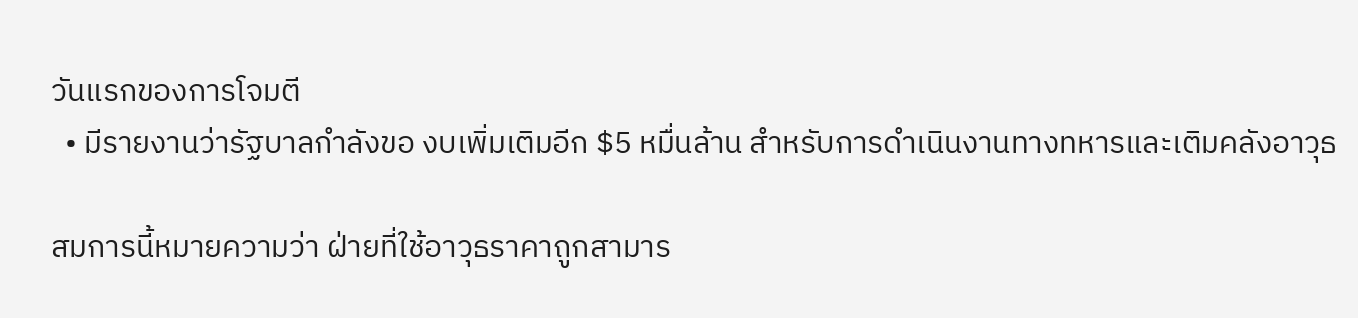วันแรกของการโจมตี
  • มีรายงานว่ารัฐบาลกำลังขอ งบเพิ่มเติมอีก $5 หมื่นล้าน สำหรับการดำเนินงานทางทหารและเติมคลังอาวุธ

สมการนี้หมายความว่า ฝ่ายที่ใช้อาวุธราคาถูกสามาร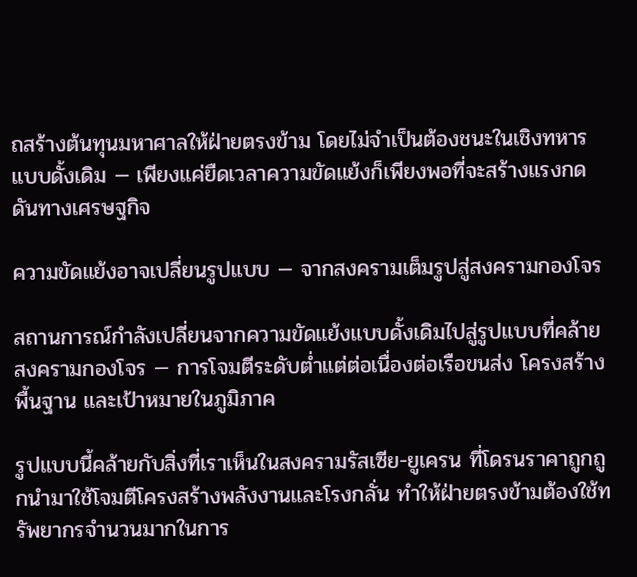ถสร้างต้นทุนมหาศาลให้ฝ่ายตรงข้าม โดยไม่จำเป็นต้องชนะในเชิงทหารแบบดั้งเดิม — เพียงแค่ยืดเวลาความขัดแย้งก็เพียงพอที่จะสร้างแรงกดดันทางเศรษฐกิจ

ความขัดแย้งอาจเปลี่ยนรูปแบบ — จากสงครามเต็มรูปสู่สงครามกองโจร

สถานการณ์กำลังเปลี่ยนจากความขัดแย้งแบบดั้งเดิมไปสู่รูปแบบที่คล้าย สงครามกองโจร — การโจมตีระดับต่ำแต่ต่อเนื่องต่อเรือขนส่ง โครงสร้างพื้นฐาน และเป้าหมายในภูมิภาค

รูปแบบนี้คล้ายกับสิ่งที่เราเห็นในสงครามรัสเซีย-ยูเครน ที่โดรนราคาถูกถูกนำมาใช้โจมตีโครงสร้างพลังงานและโรงกลั่น ทำให้ฝ่ายตรงข้ามต้องใช้ทรัพยากรจำนวนมากในการ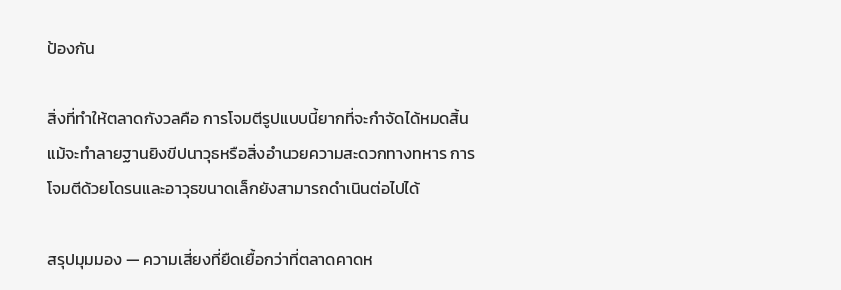ป้องกัน

สิ่งที่ทำให้ตลาดกังวลคือ การโจมตีรูปแบบนี้ยากที่จะกำจัดได้หมดสิ้น แม้จะทำลายฐานยิงขีปนาวุธหรือสิ่งอำนวยความสะดวกทางทหาร การโจมตีด้วยโดรนและอาวุธขนาดเล็กยังสามารถดำเนินต่อไปได้

สรุปมุมมอง — ความเสี่ยงที่ยืดเยื้อกว่าที่ตลาดคาดห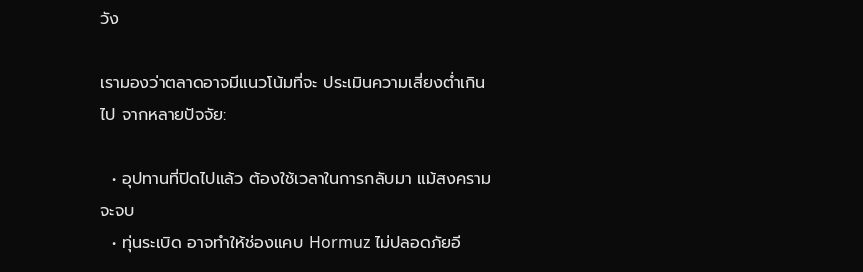วัง

เรามองว่าตลาดอาจมีแนวโน้มที่จะ ประเมินความเสี่ยงต่ำเกินไป จากหลายปัจจัย:

  • อุปทานที่ปิดไปแล้ว ต้องใช้เวลาในการกลับมา แม้สงครามจะจบ
  • ทุ่นระเบิด อาจทำให้ช่องแคบ Hormuz ไม่ปลอดภัยอี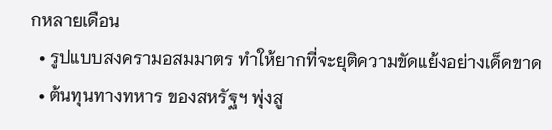กหลายเดือน
  • รูปแบบสงครามอสมมาตร ทำให้ยากที่จะยุติความขัดแย้งอย่างเด็ดขาด
  • ต้นทุนทางทหาร ของสหรัฐฯ พุ่งสู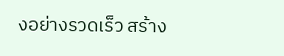งอย่างรวดเร็ว สร้าง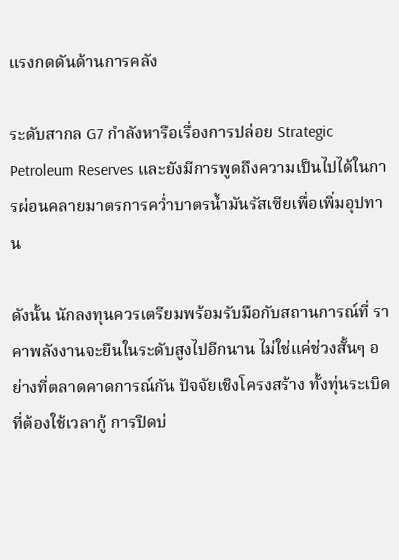แรงกดดันด้านการคลัง

ระดับสากล G7 กำลังหารือเรื่องการปล่อย Strategic Petroleum Reserves และยังมีการพูดถึงความเป็นไปได้ในการผ่อนคลายมาตรการคว่ำบาตรน้ำมันรัสเซียเพื่อเพิ่มอุปทาน

ดังนั้น นักลงทุนควรเตรียมพร้อมรับมือกับสถานการณ์ที่ ราคาพลังงานจะยืนในระดับสูงไปอีกนาน ไม่ใช่แค่ช่วงสั้นๆ อย่างที่ตลาดคาดการณ์กัน ปัจจัยเชิงโครงสร้าง ทั้งทุ่นระเบิดที่ต้องใช้เวลากู้ การปิดบ่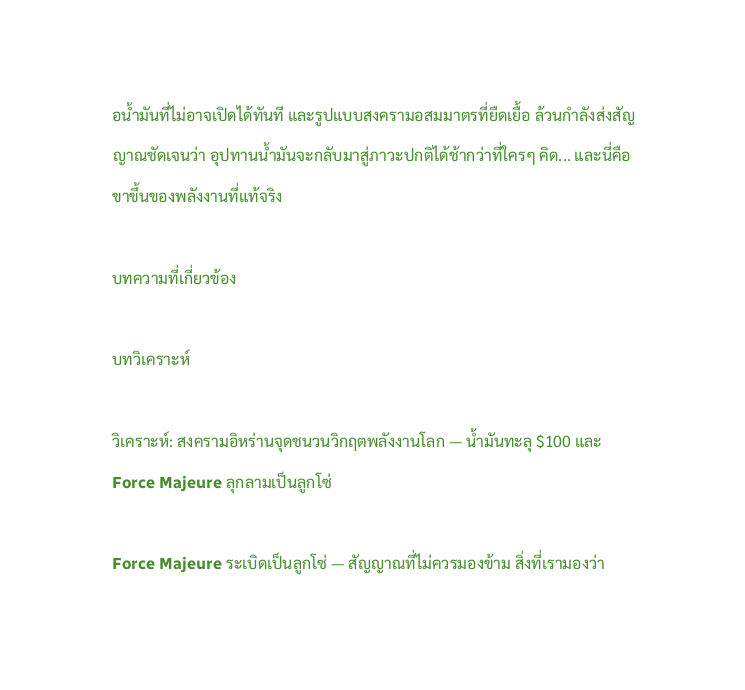อน้ำมันที่ไม่อาจเปิดได้ทันที และรูปแบบสงครามอสมมาตรที่ยืดเยื้อ ล้วนกำลังส่งสัญญาณชัดเจนว่า อุปทานน้ำมันจะกลับมาสู่ภาวะปกติได้ช้ากว่าที่ใครๆ คิด... และนี่คือขาขึ้นของพลังงานที่แท้จริง

บทความที่เกี่ยวข้อง

บทวิเคราะห์

วิเคราะห์: สงครามอิหร่านจุดชนวนวิกฤตพลังงานโลก — น้ำมันทะลุ $100 และ Force Majeure ลุกลามเป็นลูกโซ่

Force Majeure ระเบิดเป็นลูกโซ่ — สัญญาณที่ไม่ควรมองข้าม สิ่งที่เรามองว่า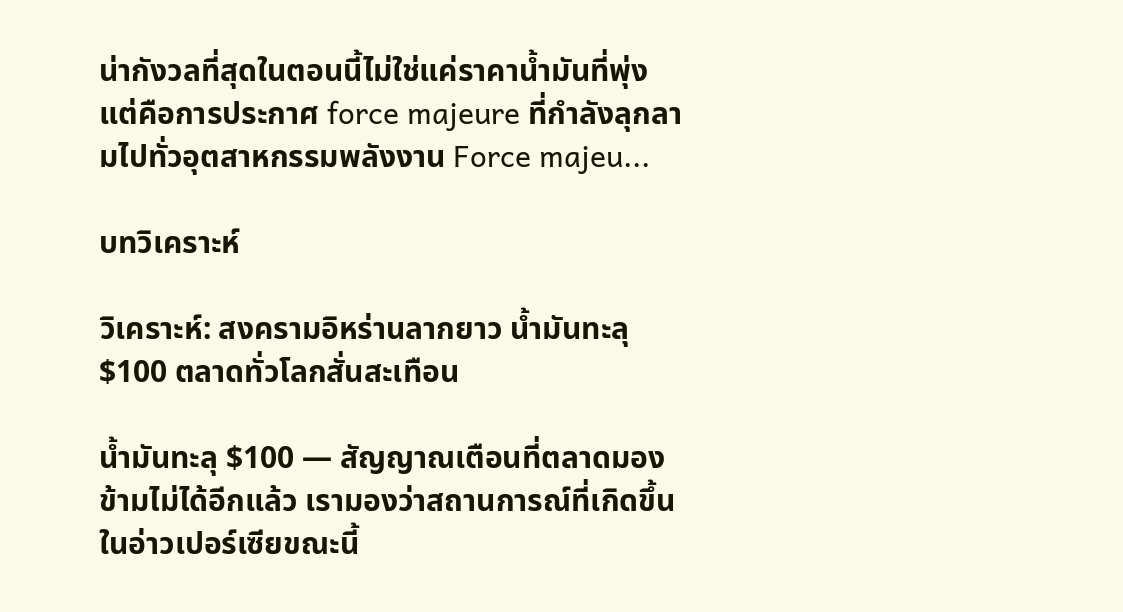น่ากังวลที่สุดในตอนนี้ไม่ใช่แค่ราคาน้ำมันที่พุ่ง แต่คือการประกาศ force majeure ที่กำลังลุกลามไปทั่วอุตสาหกรรมพลังงาน Force majeu...

บทวิเคราะห์

วิเคราะห์: สงครามอิหร่านลากยาว น้ำมันทะลุ $100 ตลาดทั่วโลกสั่นสะเทือน

น้ำมันทะลุ $100 — สัญญาณเตือนที่ตลาดมองข้ามไม่ได้อีกแล้ว เรามองว่าสถานการณ์ที่เกิดขึ้นในอ่าวเปอร์เซียขณะนี้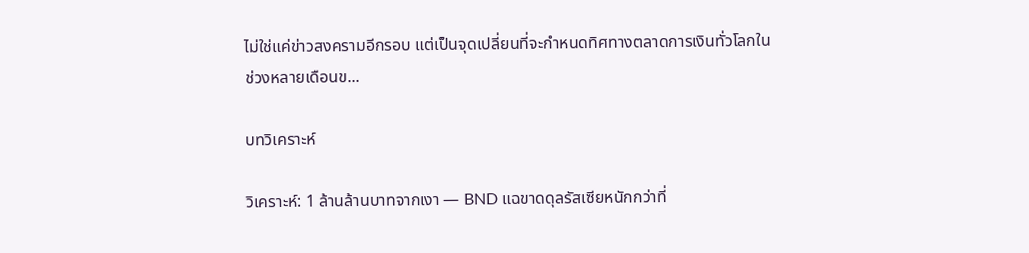ไม่ใช่แค่ข่าวสงครามอีกรอบ แต่เป็นจุดเปลี่ยนที่จะกำหนดทิศทางตลาดการเงินทั่วโลกในช่วงหลายเดือนข...

บทวิเคราะห์

วิเคราะห์: 1 ล้านล้านบาทจากเงา — BND แฉขาดดุลรัสเซียหนักกว่าที่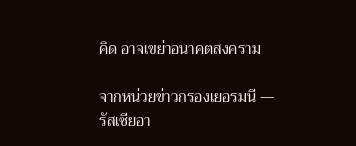คิด อาจเขย่าอนาคตสงคราม

จากหน่วยข่าวกรองเยอรมนี — รัสเซียอา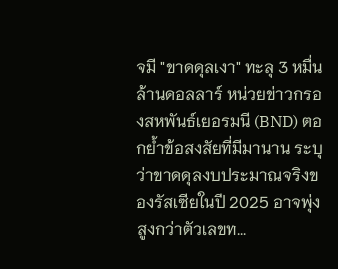จมี "ขาดดุลเงา" ทะลุ 3 หมื่นล้านดอลลาร์ หน่วยข่าวกรองสหพันธ์เยอรมนี (BND) ตอกย้ำข้อสงสัยที่มีมานาน ระบุว่าขาดดุลงบประมาณจริงของรัสเซียในปี 2025 อาจพุ่งสูงกว่าตัวเลขท...